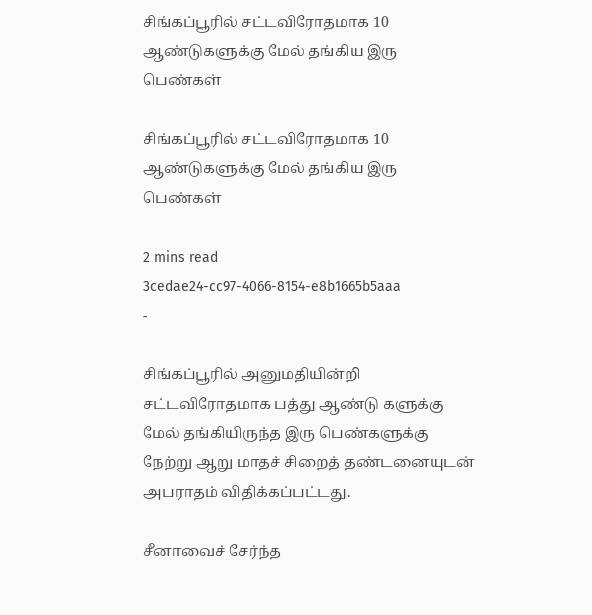சிங்கப்பூரில் சட்டவிரோதமாக 10 ஆண்டுகளுக்கு மேல் தங்கிய இரு பெண்கள்

சிங்கப்பூரில் சட்டவிரோதமாக 10 ஆண்டுகளுக்கு மேல் தங்கிய இரு பெண்கள்

2 mins read
3cedae24-cc97-4066-8154-e8b1665b5aaa
-

சிங்கப்பூரில் அனுமதியின்றி சட்டவிரோதமாக பத்து ஆண்டு களுக்கு மேல் தங்கியிருந்த இரு பெண்களுக்கு நேற்று ஆறு மாதச் சிறைத் தண்டனையுடன் அபராதம் விதிக்கப்பட்டது.

சீனாவைச் சேர்ந்த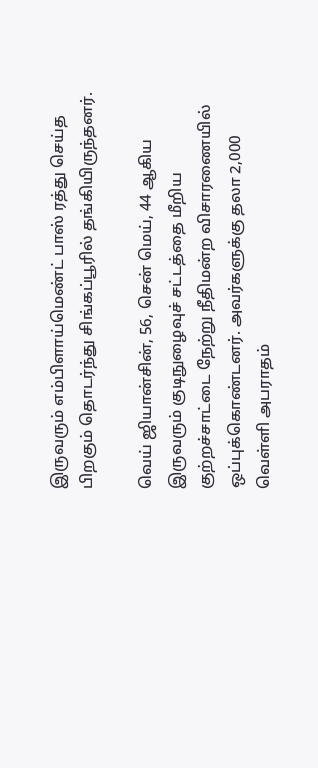இருவரும் எம்பிளாய்மெண்ட் பாஸ் ரத்து செய்த பிறகும் தொடர்ந்து சிங்கப்பூரில் தங்கியிருந்தனர்.

வெய் ஜியான்சின், 56, சென் மெய், 44 ஆகிய இருவரும் குடிநுழைவுச் சட்டத்தை மீறிய குற்றச்சாட்டை நேற்று நீதிமன்ற விசாரணையில் ஒப்புக்கொண்டனர். அவர்களுக்கு தலா 2,000 வெள்ளி அபராதம்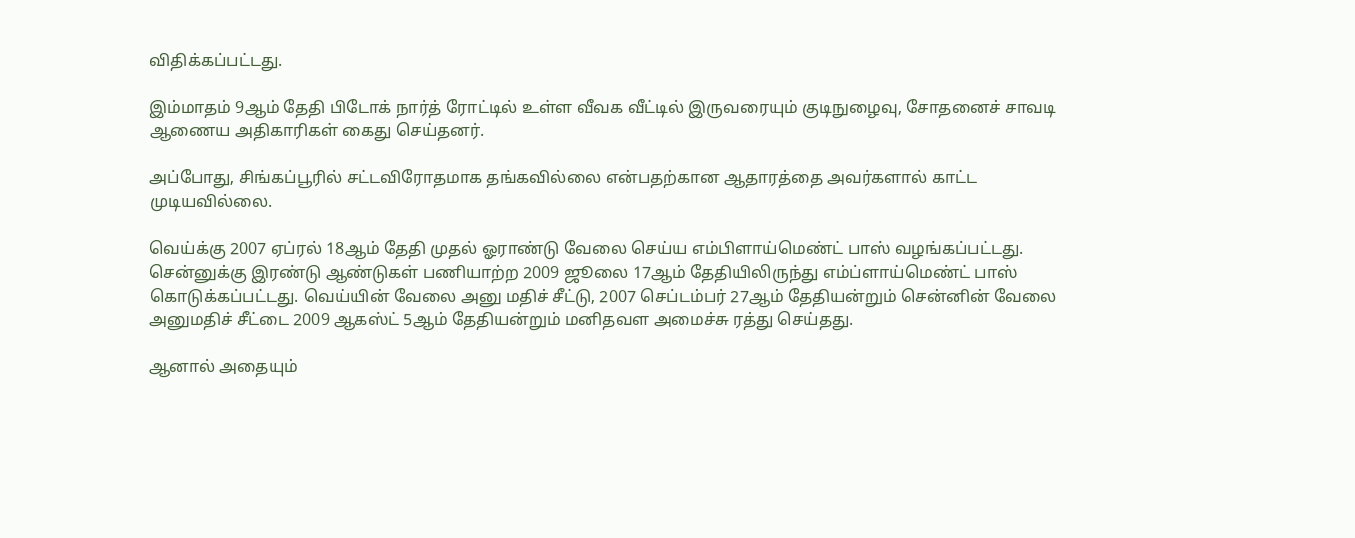விதிக்கப்பட்டது.

இம்மாதம் 9ஆம் தேதி பிடோக் நார்த் ரோட்டில் உள்ள வீவக வீட்டில் இருவரையும் குடிநுழைவு, சோதனைச் சாவடி ஆணைய அதிகாரிகள் கைது செய்தனர்.

அப்போது, சிங்கப்பூரில் சட்டவிரோதமாக தங்கவில்லை என்பதற்கான ஆதாரத்தை அவர்களால் காட்ட முடியவில்லை.

வெய்க்கு 2007 ஏப்ரல் 18ஆம் தேதி முதல் ஓராண்டு வேலை செய்ய எம்பிளாய்மெண்ட் பாஸ் வழங்கப்பட்டது. சென்னுக்கு இரண்டு ஆண்டுகள் பணியாற்ற 2009 ஜூலை 17ஆம் தேதியிலிருந்து எம்ப்ளாய்மெண்ட் பாஸ் கொடுக்கப்பட்டது. வெய்யின் வேலை அனு மதிச் சீட்டு, 2007 செப்டம்பர் 27ஆம் தேதியன்றும் சென்னின் வேலை அனுமதிச் சீட்டை 2009 ஆகஸ்ட் 5ஆம் தேதியன்றும் மனிதவள அமைச்சு ரத்து செய்தது.

ஆனால் அதையும்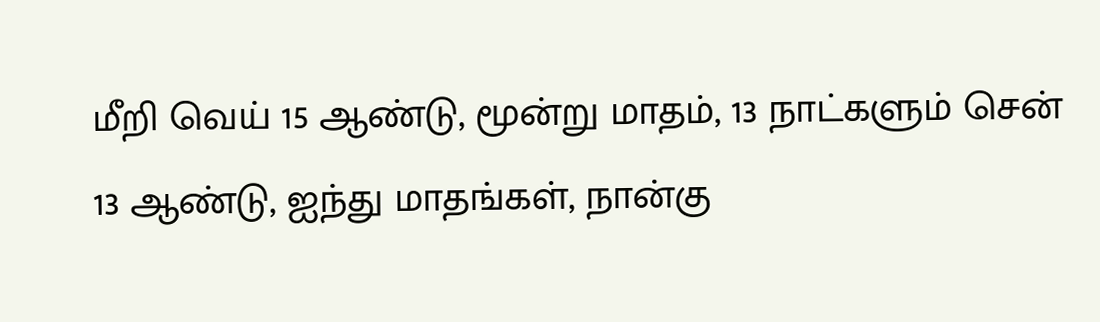மீறி வெய் 15 ஆண்டு, மூன்று மாதம், 13 நாட்களும் சென் 13 ஆண்டு, ஐந்து மாதங்கள், நான்கு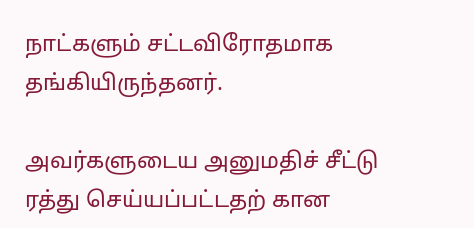நாட்களும் சட்டவிரோதமாக தங்கியிருந்தனர்.

அவர்களுடைய அனுமதிச் சீட்டு ரத்து செய்யப்பட்டதற் கான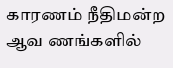காரணம் நீதிமன்ற ஆவ ணங்களில்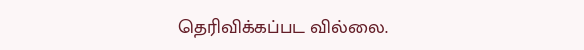தெரிவிக்கப்பட வில்லை.